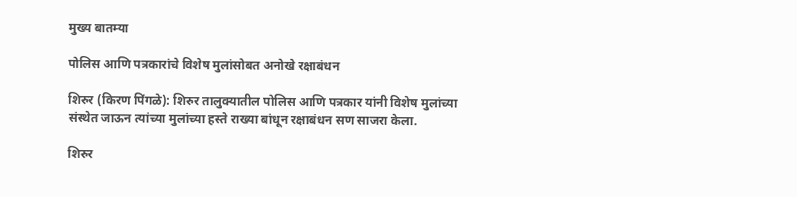मुख्य बातम्या

पोलिस आणि पत्रकारांचे विशेष मुलांसोबत अनोखे रक्षाबंधन

शिरुर (किरण पिंगळे): शिरुर तालुक्यातील पोलिस आणि पत्रकार यांनी विशेष मुलांच्या संस्थेत जाऊन त्यांच्या मुलांच्या हस्ते राख्या बांधून रक्षाबंधन सण साजरा केला.

शिरुर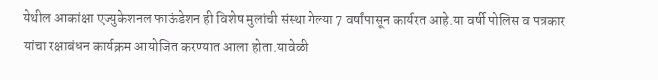येथील आकांक्षा एज्युकेशनल फाऊंडेशन ही विशेष मुलांची संस्था गेल्या 7 वर्षांपासून कार्यरत आहे.या वर्षी पोलिस व पत्रकार यांचा रक्षाबंधन कार्यक्रम आयोजित करण्यात आला होता.यावेळी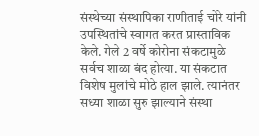संस्थेच्या संस्थापिका राणीताई चोरे यांनी उपस्थितांचे स्वागत करत प्रास्ताविक केले. गेले 2 वर्षे कोरोना संकटामुळे सर्वच शाळा बंद होत्या. या संकटात विशेष मुलांचे मोठे हाल झाले. त्यानंतर सध्या शाळा सुरु झाल्याने संस्था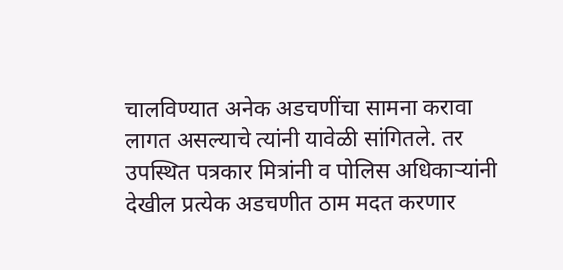चालविण्यात अनेक अडचणींचा सामना करावा लागत असल्याचे त्यांनी यावेळी सांगितले. तर उपस्थित पत्रकार मित्रांनी व पोलिस अधिकाऱ्यांनी देखील प्रत्येक अडचणीत ठाम मदत करणार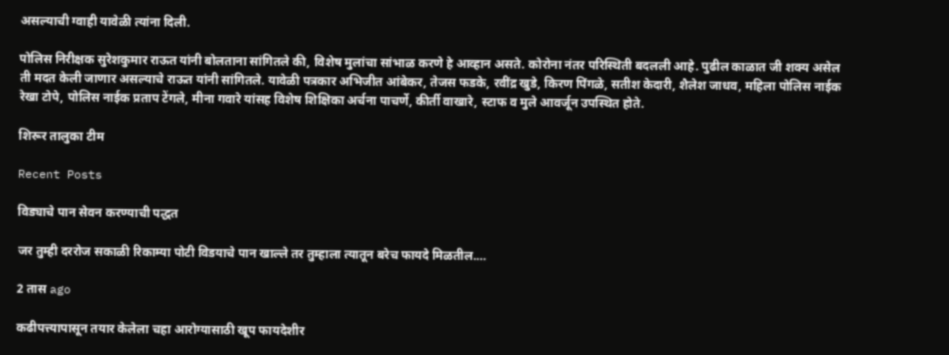असल्याची ग्वाही यावेळी त्यांना दिली.

पोलिस निरीक्षक सुरेशकुमार राऊत यांनी बोलताना सांगितले की, विशेष मुलांचा सांभाळ करणे हे आव्हान असते. कोरोना नंतर परिस्थिती बदलली आहे. पुढील काळात जी शक्य असेल ती मदत केली जाणार असल्याचे राऊत यांनी सांगितले. यावेळी पत्रकार अभिजीत आंबेकर, तेजस फडके, रवींद्र खुडे, किरण पिंगळे, सतीश केदारी, शैलेश जाधव, महिला पोलिस नाईक रेखा टोपे, पोलिस नाईक प्रताप टेंगले, मीना गवारे यांसह विशेष शिक्षिका अर्चना पाचर्णे, कीर्ती वाखारे, स्टाफ व मुले आवर्जून उपस्थित होते.

शिरूर तालुका टीम

Recent Posts

विड्याचे पान सेवन करण्याची पद्धत

जर तुम्ही दररोज सकाळी रिकाम्या पोटी विडयाचे पान खाल्ले तर तुम्हाला त्यातून बरेच फायदे मिळतील.…

2 तास ago

कढीपत्त्यापासून तयार केलेला चहा आरोग्यासाठी खूप फायदेशीर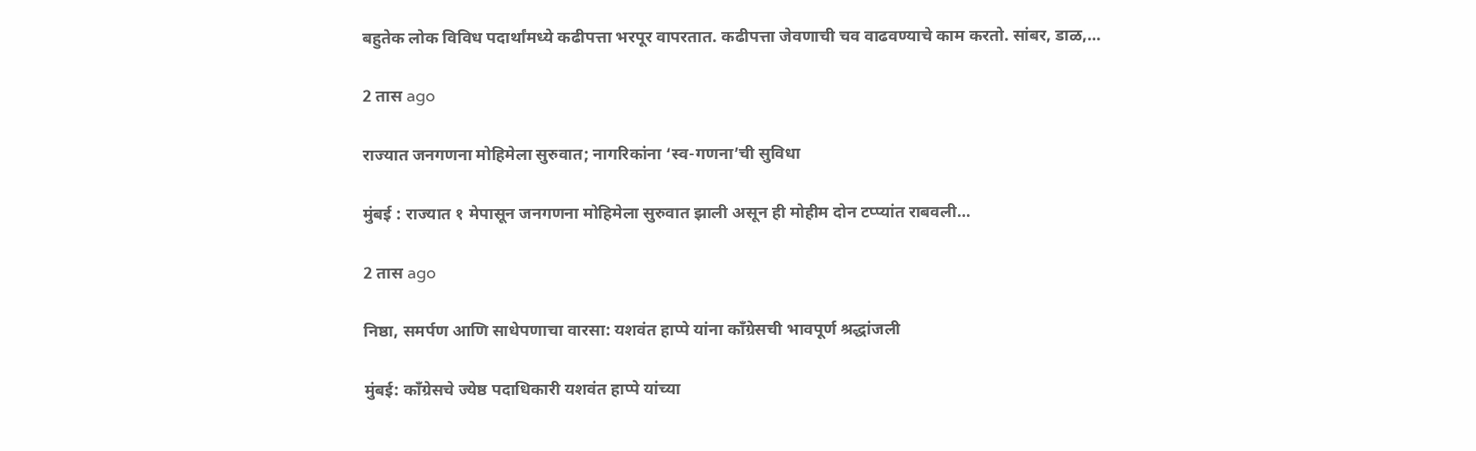बहुतेक लोक विविध पदार्थांमध्ये कढीपत्ता भरपूर वापरतात. कढीपत्ता जेवणाची चव वाढवण्याचे काम करतो. सांबर, डाळ,…

2 तास ago

राज्यात जनगणना मोहिमेला सुरुवात; नागरिकांना ‘स्व-गणना’ची सुविधा

मुंबई : राज्यात १ मेपासून जनगणना मोहिमेला सुरुवात झाली असून ही मोहीम दोन टप्प्यांत राबवली…

2 तास ago

निष्ठा, समर्पण आणि साधेपणाचा वारसा: यशवंत हाप्पे यांना काँग्रेसची भावपूर्ण श्रद्धांजली

मुंबई: काँग्रेसचे ज्येष्ठ पदाधिकारी यशवंत हाप्पे यांच्या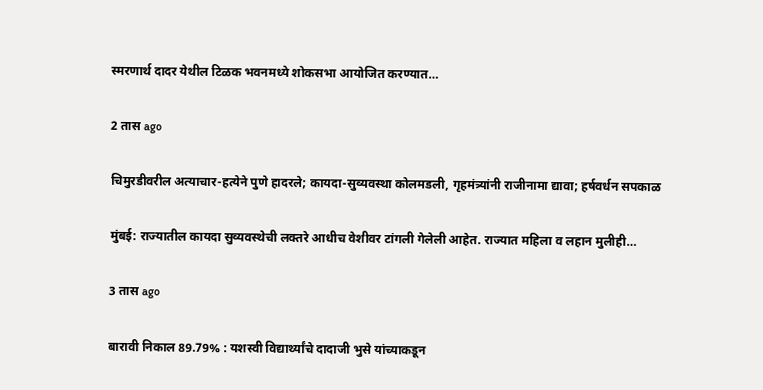स्मरणार्थ दादर येथील टिळक भवनमध्ये शोकसभा आयोजित करण्यात…

2 तास ago

चिमुरडीवरील अत्याचार-हत्येने पुणे हादरले; कायदा-सुव्यवस्था कोलमडली, गृहमंत्र्यांनी राजीनामा द्यावा; हर्षवर्धन सपकाळ

मुंबई: राज्यातील कायदा सुव्यवस्थेची लक्तरे आधीच वेशीवर टांगली गेलेली आहेत. राज्यात महिला व लहान मुलीही…

3 तास ago

बारावी निकाल 89.79% : यशस्वी विद्यार्थ्यांचे दादाजी भुसे यांच्याकडून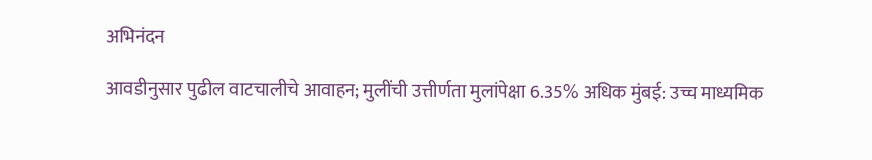अभिनंदन

आवडीनुसार पुढील वाटचालीचे आवाहन; मुलींची उत्तीर्णता मुलांपेक्षा 6.35% अधिक मुंबई: उच्च माध्यमिक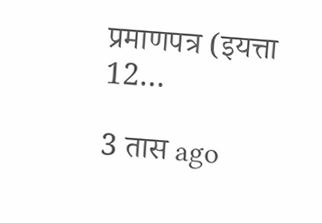प्रमाणपत्र (इयत्ता 12…

3 तास ago